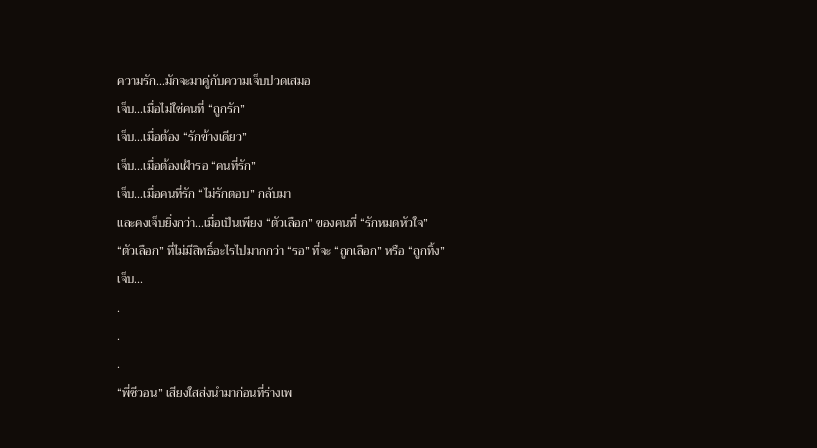ความรัก...มักจะมาคู่กับความเจ็บปวดเสมอ
เจ็บ...เมื่อไม่ใช่คนที่ “ถูกรัก”
เจ็บ...เมื่อต้อง “รักข้างเดียว”
เจ็บ...เมื่อต้องเฝ้ารอ “คนที่รัก”
เจ็บ...เมื่อคนที่รัก “ไม่รักตอบ” กลับมา
และคงเจ็บยิ่งกว่า...เมื่อเป็นเพียง “ตัวเลือก” ของคนที่ “รักหมดหัวใจ”
“ตัวเลือก” ที่ไม่มีสิทธิ์อะไรไปมากกว่า “รอ” ที่จะ “ถูกเลือก” หรือ “ถูกทิ้ง”
เจ็บ...
.
.
.
“พี่ซีวอน” เสียงใสส่งนำมาก่อนที่ร่างเพ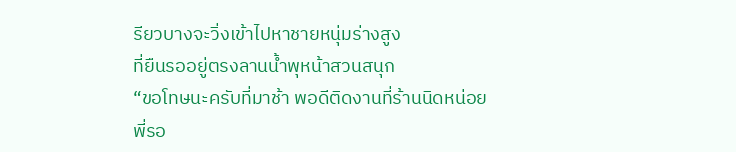รียวบางจะวิ่งเข้าไปหาชายหนุ่มร่างสูง
ที่ยืนรออยู่ตรงลานน้ำพุหน้าสวนสนุก
“ขอโทษนะครับที่มาช้า พอดีติดงานที่ร้านนิดหน่อย พี่รอ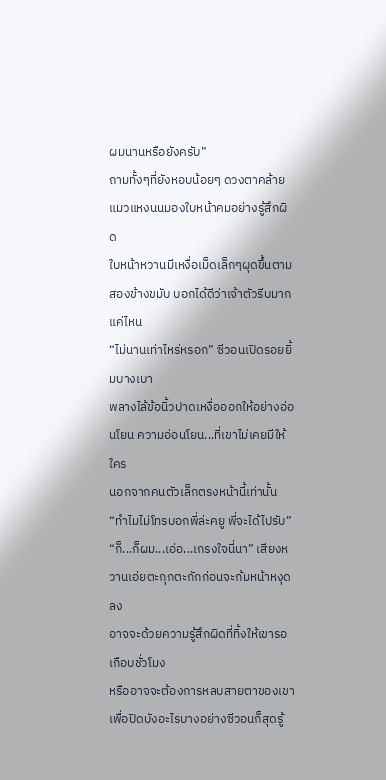ผมนานหรือยังครับ”
ถามทั้งๆที่ยังหอบน้อยๆ ดวงตาคล้ายแมวแหงนนมองใบหน้าคมอย่างรู้สึกผิด
ใบหน้าหวานมีเหงื่อเม็ดเล็กๆผุดขึ้นตามสองข้างขมับ บอกได้ดีว่าเจ้าตัวรีบมากแค่ไหน
“ไม่นานเท่าไหร่หรอก” ซีวอนเปิดรอยยิ้มบางเบา
พลางไล้ข้อนิ้วปาดเหงื่อออกให้อย่างอ่อนโยน ความอ่อนโยน...ที่เขาไม่เคยมีให้ใคร
นอกจากคนตัวเล็กตรงหน้านี้เท่านั้น
“ทำไมไม่โทรบอกพี่ล่ะคยู พี่จะได้ไปรับ”
“ก็...ก็ผม...เอ่อ...เกรงใจนี่นา” เสียงหวานเอ่ยตะกุกตะกักก่อนจะก้มหน้าหงุดลง
อาจจะด้วยความรู้สึกผิดที่ทิ้งให้เขารอเกือบชั่วโมง
หรืออาจจะต้องการหลบสายตาของเขาเพื่อปิดบังอะไรบางอย่างซีวอนก็สุดรู้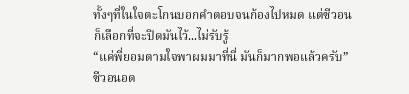ทั้งๆที่ในใจตะโกนบอกคำตอบจนก้องไปหมด แต่ซีวอนก็เลือกที่จะปิดมันไว้...ไม่รับรู้
“แค่พี่ยอมตามใจพาผมมาที่นี่ มันก็มากพอแล้วครับ” ซีวอนอด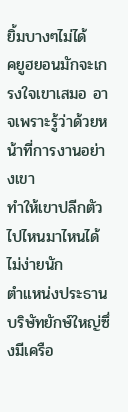ยิ้มบางๆไม่ได้
คยูฮยอนมักจะเกรงใจเขาเสมอ อาจเพราะรู้ว่าด้วยหน้าที่การงานอย่างเขา
ทำให้เขาปลีกตัวไปไหนมาไหนได้ไม่ง่ายนัก
ตำแหน่งประธานบริษัทยักษ์ใหญ่ซึ่งมีเครือ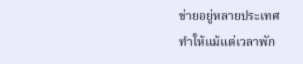ข่ายอยู่หลายประเทศ
ทำให้แม้แต่เวลาพัก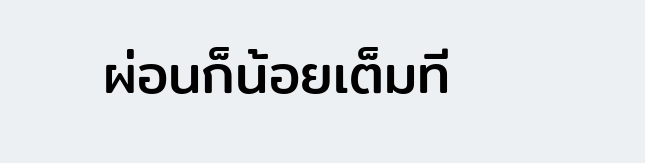ผ่อนก็น้อยเต็มที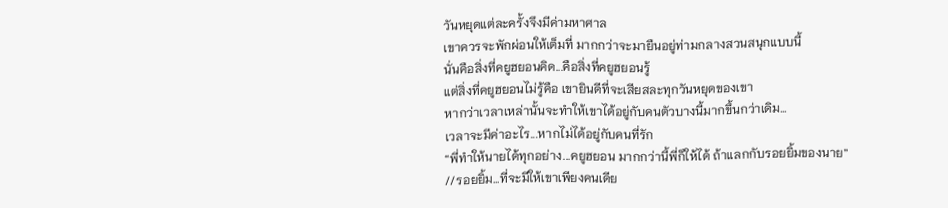วันหยุดแต่ละครั้งจึงมีค่ามหาศาล
เขาควรจะพักผ่อนให้เต็มที่ มากกว่าจะมายืนอยู่ท่ามกลางสวนสนุกแบบนี้
นั่นคือสิ่งที่คยูฮยอนคิด...คือสิ่งที่คยูฮยอนรู้
แต่สิ่งที่คยูฮยอนไม่รู้คือ เขายินดีที่จะเสียสละทุกวันหยุดของเขา
หากว่าเวลาเหล่านั้นจะทำให้เขาได้อยู่กับคนตัวบางนี้มากขึ้นกว่าเดิม...
เวลาจะมีค่าอะไร...หากไม่ได้อยู่กับคนที่รัก
“พี่ทำให้นายได้ทุกอย่าง...คยูฮยอน มากกว่านี้พี่ก็ให้ได้ ถ้าแลกกับรอยยิ้มของนาย”
//รอยยิ้ม...ที่จะมีให้เขาเพียงคนเดีย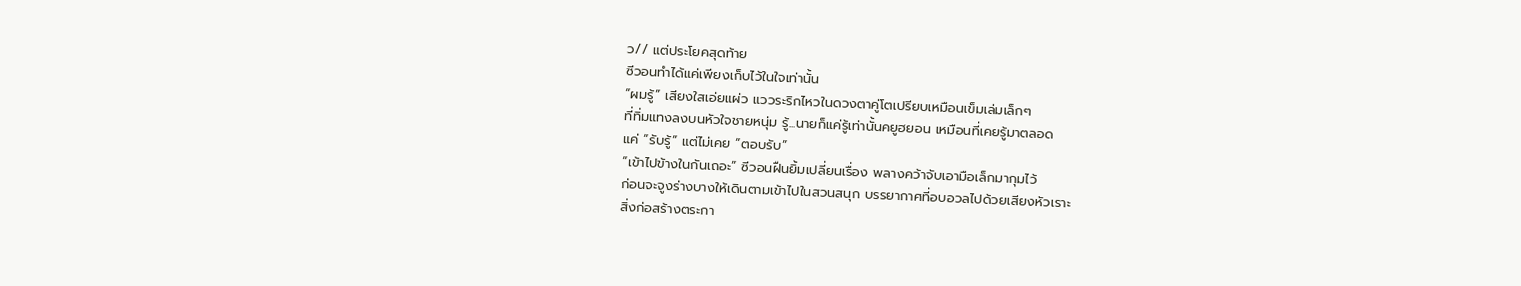ว// แต่ประโยคสุดท้าย
ซีวอนทำได้แค่เพียงเก็บไว้ในใจเท่านั้น
“ผมรู้” เสียงใสเอ่ยแผ่ว แววระริกไหวในดวงตาคู่โตเปรียบเหมือนเข็มเล่มเล็กๆ
ที่ทิ่มแทงลงบนหัวใจชายหนุ่ม รู้...นายก็แค่รู้เท่านั้นคยูฮยอน เหมือนที่เคยรู้มาตลอด
แค่ “รับรู้” แต่ไม่เคย “ตอบรับ”
“เข้าไปข้างในกันเถอะ” ซีวอนฝืนยิ้มเปลี่ยนเรื่อง พลางคว้าจับเอามือเล็กมากุมไว้
ก่อนจะจูงร่างบางให้เดินตามเข้าไปในสวนสนุก บรรยากาศที่อบอวลไปด้วยเสียงหัวเราะ
สิ่งก่อสร้างตระกา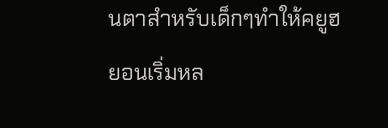นตาสำหรับเด็กๆทำให้คยูฮยอนเริ่มหล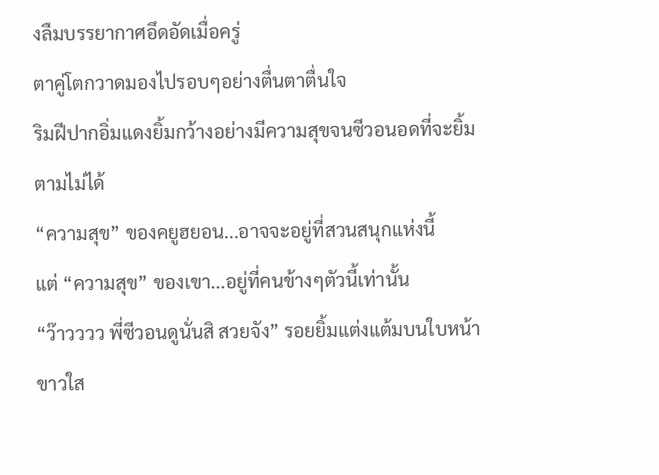งลืมบรรยากาศอึดอัดเมื่อครู่
ตาคู่โตกวาดมองไปรอบๆอย่างตื่นตาตื่นใจ
ริมฝีปากอิ่มแดงยิ้มกว้างอย่างมีความสุขจนซีวอนอดที่จะยิ้มตามไม่ได้
“ความสุข” ของคยูฮยอน...อาจจะอยู่ที่สวนสนุกแห่งนี้
แต่ “ความสุข” ของเขา...อยู่ที่คนข้างๆตัวนี้เท่านั้น
“ว๊าวววว พี่ซีวอนดูนั่นสิ สวยจัง” รอยยิ้มแต่งแต้มบนใบหน้าขาวใส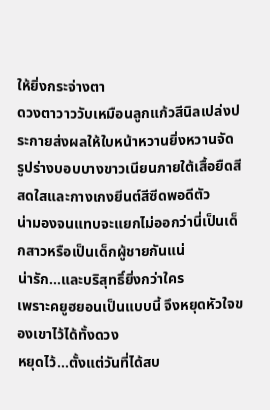ให้ยิ่งกระจ่างตา
ดวงตาวาววับเหมือนลูกแก้วสีนิลเปล่งประกายส่งผลให้ใบหน้าหวานยิ่งหวานจัด
รูปร่างบอบบางขาวเนียนภายใต้เสื้อยืดสีสดใสและกางเกงยีนต์สีซีดพอดีตัว
น่ามองจนแทบจะแยกไม่ออกว่านี่เป็นเด็กสาวหรือเป็นเด็กผู้ชายกันแน่
น่ารัก...และบริสุทธิ์ยิ่งกว่าใคร
เพราะคยูฮยอนเป็นแบบนี้ จึงหยุดหัวใจของเขาไว้ได้ทั้งดวง
หยุดไว้...ตั้งแต่วันที่ได้สบ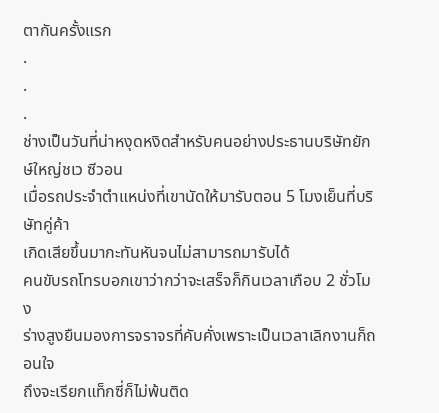ตากันครั้งแรก
.
.
.
ช่างเป็นวันที่น่าหงุดหงิดสำหรับคนอย่างประธานบริษัทยักษ์ใหญ่ชเว ซีวอน
เมื่อรถประจำตำแหน่งที่เขานัดให้มารับตอน 5 โมงเย็นที่บริษัทคู่ค้า
เกิดเสียขึ้นมากะทันหันจนไม่สามารถมารับได้
คนขับรถโทรบอกเขาว่ากว่าจะเสร็จก็กินเวลาเกือบ 2 ชั่วโมง
ร่างสูงยืนมองการจราจรที่คับคั่งเพราะเป็นเวลาเลิกงานก็ถอนใจ
ถึงจะเรียกแท็กซี่ก็ไม่พ้นติด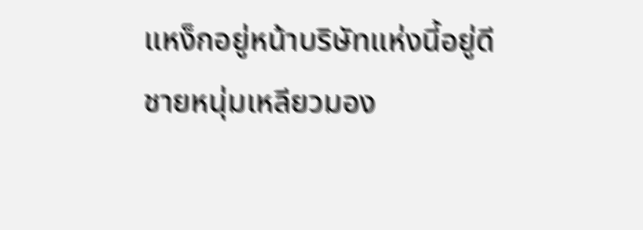แหง็กอยู่หน้าบริษัทแห่งนี้อยู่ดี
ชายหนุ่มเหลียวมอง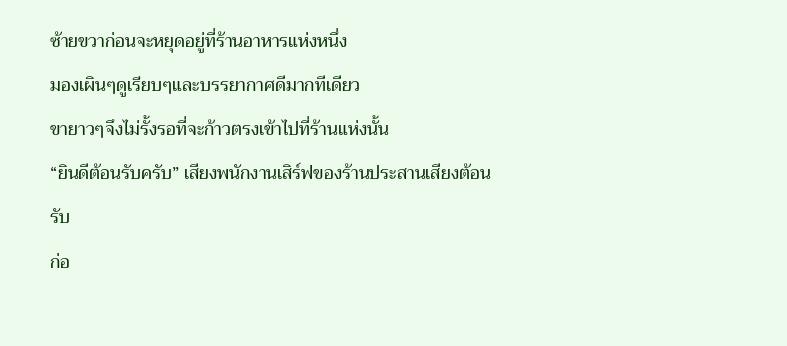ซ้ายขวาก่อนจะหยุดอยู่ที่ร้านอาหารแห่งหนึ่ง
มองเผินๆดูเรียบๆและบรรยากาศดีมากทีเดียว
ขายาวๆจึงไม่รั้งรอที่จะก้าวตรงเข้าไปที่ร้านแห่งนั้น
“ยินดีต้อนรับครับ” เสียงพนักงานเสิร์ฟของร้านประสานเสียงต้อนรับ
ก่อ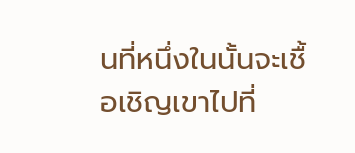นที่หนึ่งในนั้นจะเชื้อเชิญเขาไปที่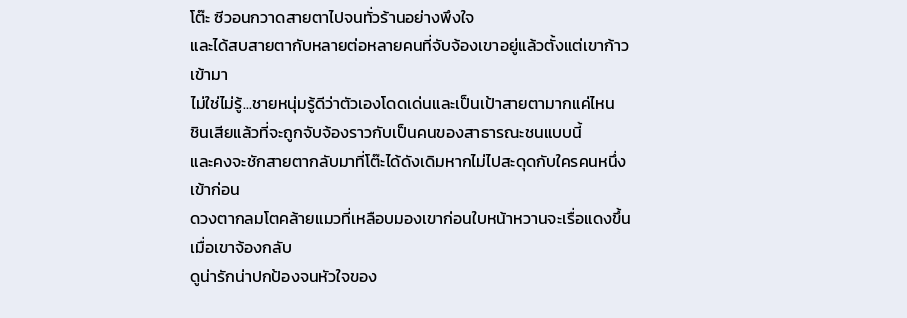โต๊ะ ซีวอนกวาดสายตาไปจนทั่วร้านอย่างพึงใจ
และได้สบสายตากับหลายต่อหลายคนที่จับจ้องเขาอยู่แล้วตั้งแต่เขาก้าวเข้ามา
ไม่ใช่ไม่รู้...ชายหนุ่มรู้ดีว่าตัวเองโดดเด่นและเป็นเป้าสายตามากแค่ไหน
ชินเสียแล้วที่จะถูกจับจ้องราวกับเป็นคนของสาธารณะชนแบบนี้
และคงจะชักสายตากลับมาที่โต๊ะได้ดังเดิมหากไม่ไปสะดุดกับใครคนหนึ่งเข้าก่อน
ดวงตากลมโตคล้ายแมวที่เหลือบมองเขาก่อนใบหน้าหวานจะเรื่อแดงขึ้นเมื่อเขาจ้องกลับ
ดูน่ารักน่าปกป้องจนหัวใจของ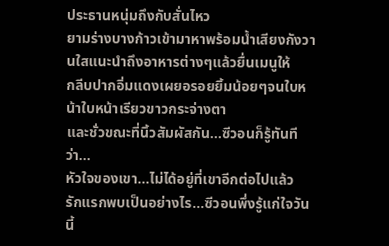ประธานหนุ่มถึงกับสั่นไหว
ยามร่างบางก้าวเข้ามาหาพร้อมน้ำเสียงกังวานใสแนะนำถึงอาหารต่างๆแล้วยื่นเมนูให้
กลีบปากอิ่มแดงเผยอรอยยิ้มน้อยๆจนใบหน้าใบหน้าเรียวขาวกระจ่างตา
และชั่วขณะที่นิ้วสัมผัสกัน...ซีวอนก็รู้ทันทีว่า...
หัวใจของเขา...ไม่ได้อยู่ที่เขาอีกต่อไปแล้ว
รักแรกพบเป็นอย่างไร...ซีวอนพึ่งรู้แก่ใจวันนี้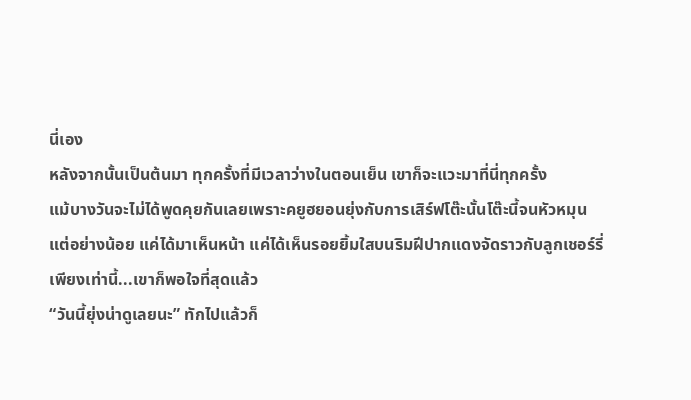นี่เอง
หลังจากนั้นเป็นต้นมา ทุกครั้งที่มีเวลาว่างในตอนเย็น เขาก็จะแวะมาที่นี่ทุกครั้ง
แม้บางวันจะไม่ได้พูดคุยกันเลยเพราะคยูฮยอนยุ่งกับการเสิร์ฟโต๊ะนั้นโต๊ะนี้จนหัวหมุน
แต่อย่างน้อย แค่ได้มาเห็นหน้า แค่ได้เห็นรอยยิ้มใสบนริมฝีปากแดงจัดราวกับลูกเชอร์รี่
เพียงเท่านี้...เขาก็พอใจที่สุดแล้ว
“วันนี้ยุ่งน่าดูเลยนะ” ทักไปแล้วก็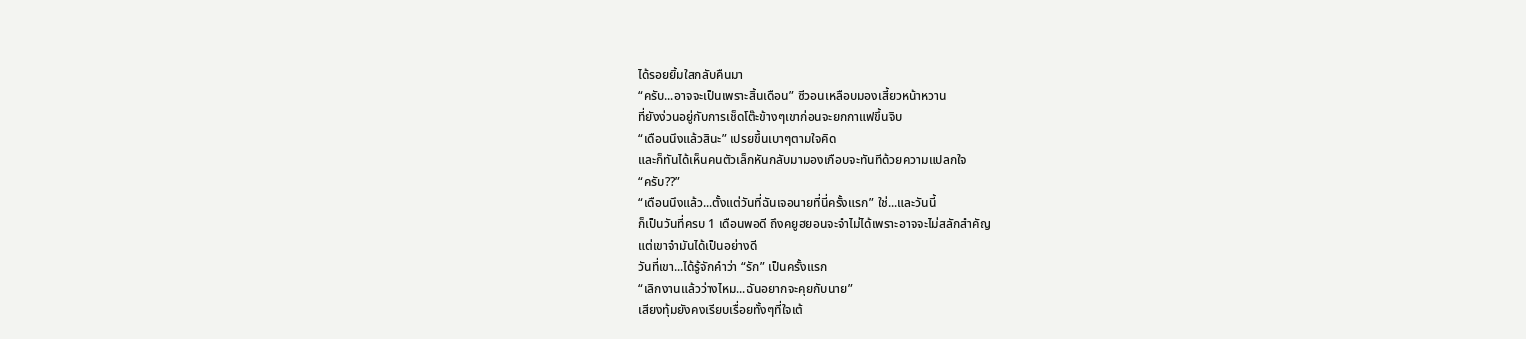ได้รอยยิ้มใสกลับคืนมา
“ครับ...อาจจะเป็นเพราะสิ้นเดือน” ซีวอนเหลือบมองเสี้ยวหน้าหวาน
ที่ยังง่วนอยู่กับการเช็ดโต๊ะข้างๆเขาก่อนจะยกกาแฟขึ้นจิบ
“เดือนนึงแล้วสินะ” เปรยขึ้นเบาๆตามใจคิด
และก็ทันได้เห็นคนตัวเล็กหันกลับมามองเกือบจะทันทีด้วยความแปลกใจ
“ครับ??”
“เดือนนึงแล้ว...ตั้งแต่วันที่ฉันเจอนายที่นี่ครั้งแรก” ใช่...และวันนี้
ก็เป็นวันที่ครบ 1 เดือนพอดี ถึงคยูฮยอนจะจำไม่ได้เพราะอาจจะไม่สลักสำคัญ
แต่เขาจำมันได้เป็นอย่างดี
วันที่เขา...ได้รู้จักคำว่า “รัก” เป็นครั้งแรก
“เลิกงานแล้วว่างไหม...ฉันอยากจะคุยกับนาย”
เสียงทุ้มยังคงเรียบเรื่อยทั้งๆที่ใจเต้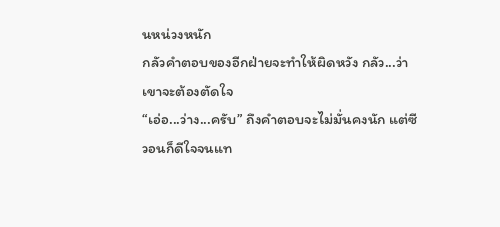นหน่วงหนัก
กลัวคำตอบของอีกฝ่ายจะทำให้ผิดหวัง กลัว...ว่าเขาจะต้องตัดใจ
“เอ่อ...ว่าง...ครับ” ถึงคำตอบจะไม่มั่นคงนัก แต่ซีวอนก็ดีใจจนแท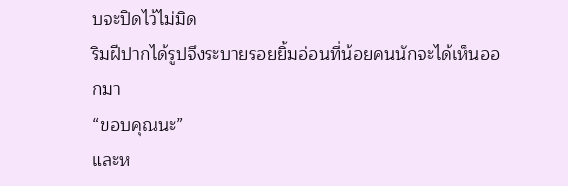บจะปิดไว้ไม่มิด
ริมฝีปากได้รูปจึงระบายรอยยิ้มอ่อนที่น้อยคนนักจะได้เห็นออกมา
“ขอบคุณนะ”
และห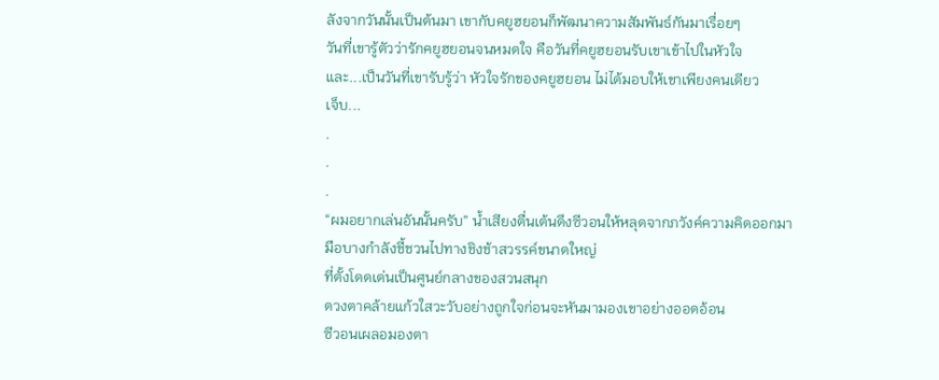ลังจากวันนั้นเป็นต้นมา เขากับคยูฮยอนก็พัฒนาความสัมพันธ์กันมาเรื่อยๆ
วันที่เขารู้ตัวว่ารักคยูฮยอนจนหมดใจ คือวันที่คยูฮยอนรับเขาเข้าไปในหัวใจ
และ...เป็นวันที่เขารับรู้ว่า หัวใจรักของคยูฮยอน ไม่ได้มอบให้เขาเพียงคนเดียว
เจ็บ...
.
.
.
“ผมอยากเล่นอันนั้นครับ” น้ำเสียงตื่นเต้นดึงซีวอนให้หลุดจากภวังค์ความคิดออกมา
มือบางกำลังชี้ชวนไปทางชิงช้าสวรรค์ขนาดใหญ่
ที่ตั้งโดดเด่นเป็นศูนย์กลางของสวนสนุก
ดวงตาคล้ายแก้วใสวะวับอย่างถูกใจก่อนจะหันมามองเขาอย่างออดอ้อน
ซีวอนเผลอมองตา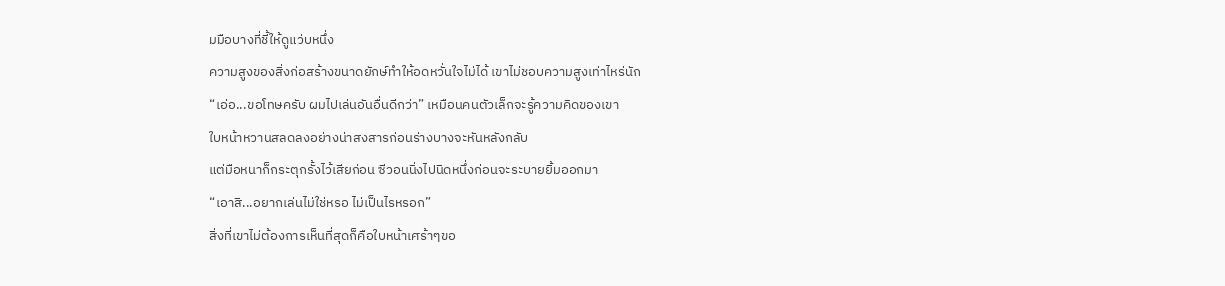มมือบางที่ชี้ให้ดูแว่บหนึ่ง
ความสูงของสิ่งก่อสร้างขนาดยักษ์ทำให้อดหวั่นใจไม่ได้ เขาไม่ชอบความสูงเท่าไหร่นัก
“เอ่อ...ขอโทษครับ ผมไปเล่นอันอื่นดีกว่า” เหมือนคนตัวเล็กจะรู้ความคิดของเขา
ใบหน้าหวานสลดลงอย่างน่าสงสารก่อนร่างบางจะหันหลังกลับ
แต่มือหนาก็กระตุกรั้งไว้เสียก่อน ซีวอนนิ่งไปนิดหนึ่งก่อนจะระบายยิ้มออกมา
“เอาสิ...อยากเล่นไม่ใช่หรอ ไม่เป็นไรหรอก”
สิ่งที่เขาไม่ต้องการเห็นที่สุดก็คือใบหน้าเศร้าๆขอ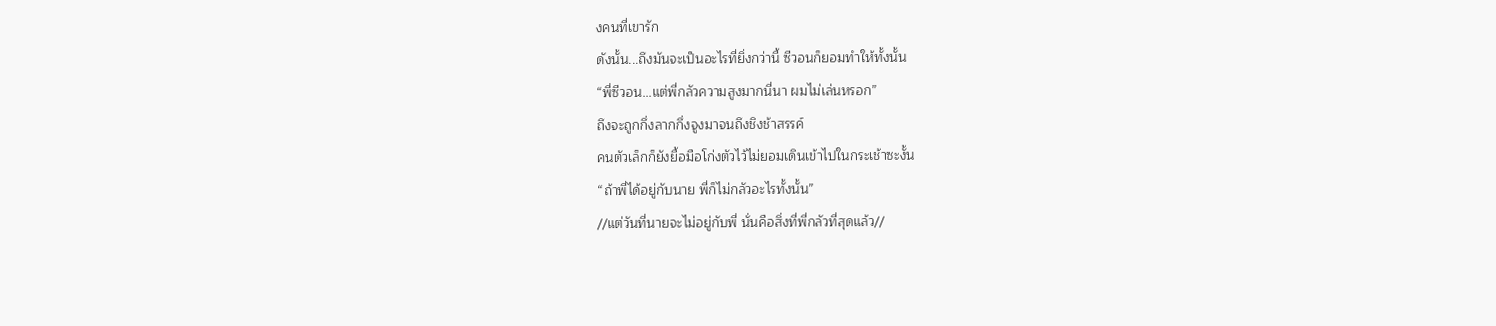งคนที่เขารัก
ดังนั้น...ถึงมันจะเป็นอะไรที่ยิ่งกว่านี้ ซีวอนก็ยอมทำให้ทั้งนั้น
“พี่ซีวอน...แต่พี่กลัวความสูงมากนี่นา ผมไม่เล่นหรอก”
ถึงจะถูกกึ่งลากกึ่งจูงมาจนถึงชิงช้าสรรค์
คนตัวเล็กก็ยังยื้อมือโก่งตัวไว้ไม่ยอมเดินเข้าไปในกระเช้าซะงั้น
“ถ้าพี่ได้อยู่กับนาย พี่ก็ไม่กลัวอะไรทั้งนั้น”
//แต่วันที่นายจะไม่อยู่กับพี่ นั่นคือสิ่งที่พี่กลัวที่สุดแล้ว//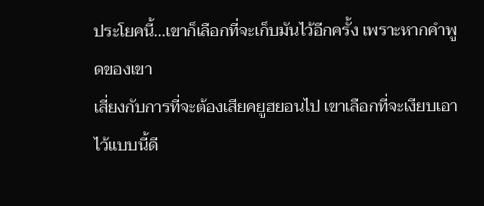ประโยคนี้...เขาก็เลือกที่จะเก็บมันไว้อีกครั้ง เพราะหากคำพูดของเขา
เสี่ยงกับการที่จะต้องเสียคยูฮยอนไป เขาเลือกที่จะเงียบเอาไว้แบบนี้ดี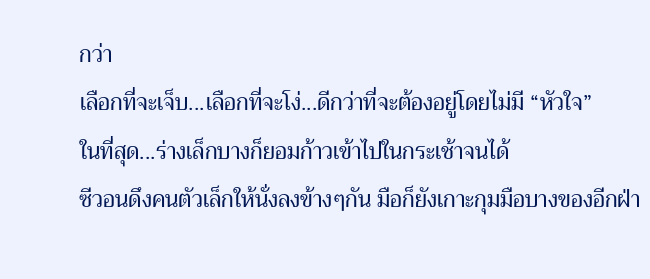กว่า
เลือกที่จะเจ็บ...เลือกที่จะโง่...ดีกว่าที่จะต้องอยู่โดยไม่มี “หัวใจ”
ในที่สุด...ร่างเล็กบางก็ยอมก้าวเข้าไปในกระเช้าจนได้
ซีวอนดึงคนตัวเล็กให้นั่งลงข้างๆกัน มือก็ยังเกาะกุมมือบางของอีกฝ่า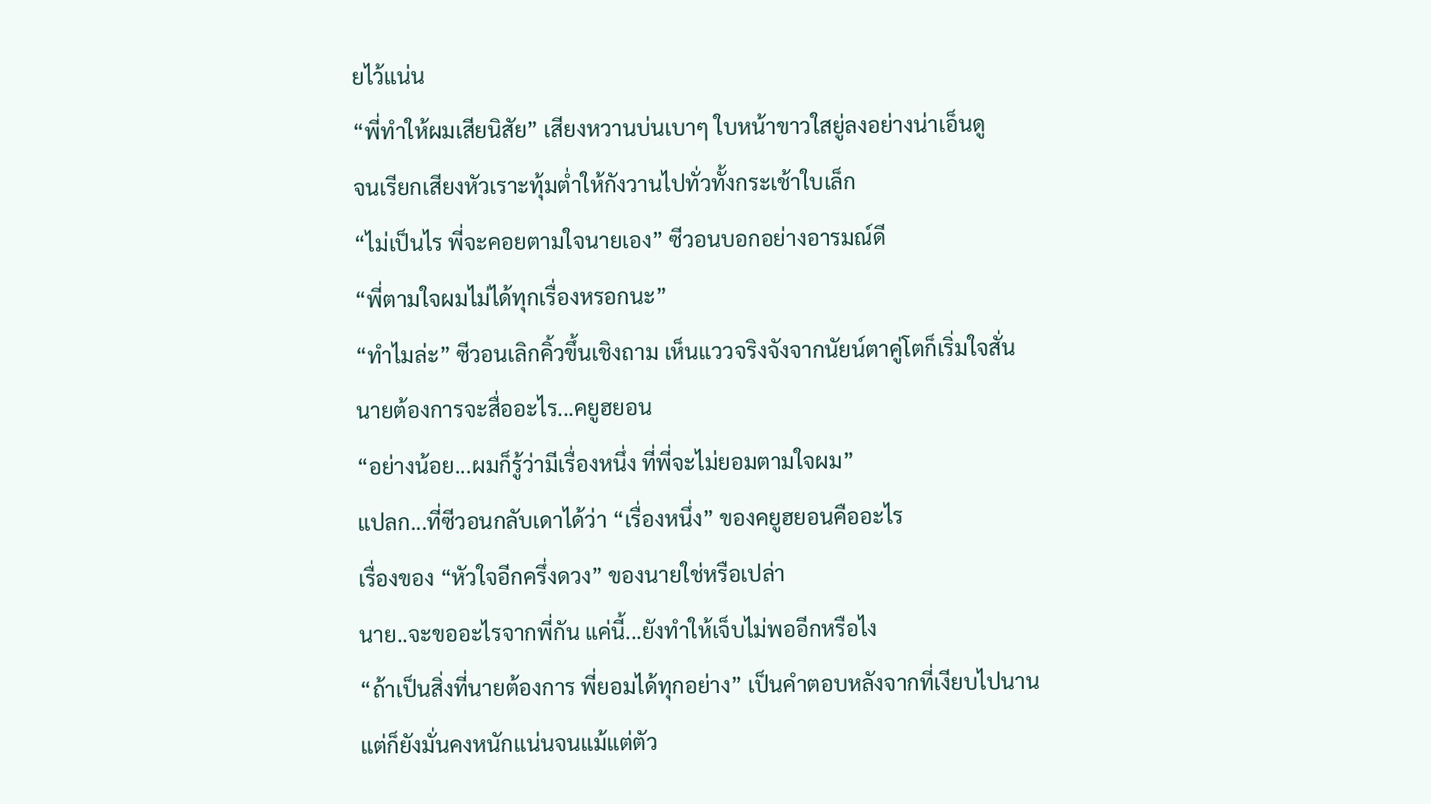ยไว้แน่น
“พี่ทำให้ผมเสียนิสัย” เสียงหวานบ่นเบาๆ ใบหน้าขาวใสยู่ลงอย่างน่าเอ็นดู
จนเรียกเสียงหัวเราะทุ้มต่ำให้กังวานไปทั่วทั้งกระเช้าใบเล็ก
“ไม่เป็นไร พี่จะคอยตามใจนายเอง” ซีวอนบอกอย่างอารมณ์ดี
“พี่ตามใจผมไม่ได้ทุกเรื่องหรอกนะ”
“ทำไมล่ะ” ซีวอนเลิกคิ้วขึ้นเชิงถาม เห็นแววจริงจังจากนัยน์ตาคู่โตก็เริ่มใจสั่น
นายต้องการจะสื่ออะไร...คยูฮยอน
“อย่างน้อย...ผมก็รู้ว่ามีเรื่องหนึ่ง ที่พี่จะไม่ยอมตามใจผม”
แปลก...ที่ซีวอนกลับเดาได้ว่า “เรื่องหนึ่ง” ของคยูฮยอนคืออะไร
เรื่องของ “หัวใจอีกครึ่งดวง” ของนายใช่หรือเปล่า
นาย..จะขออะไรจากพี่กัน แค่นี้...ยังทำให้เจ็บไม่พออีกหรือไง
“ถ้าเป็นสิ่งที่นายต้องการ พี่ยอมได้ทุกอย่าง” เป็นคำตอบหลังจากที่เงียบไปนาน
แต่ก็ยังมั่นคงหนักแน่นจนแม้แต่ตัว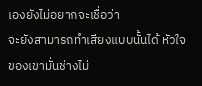เองยังไม่อยากจะเชื่อว่า
จะยังสามารถทำเสียงแบบนั้นได้ หัวใจของเขามั่นช่างไม่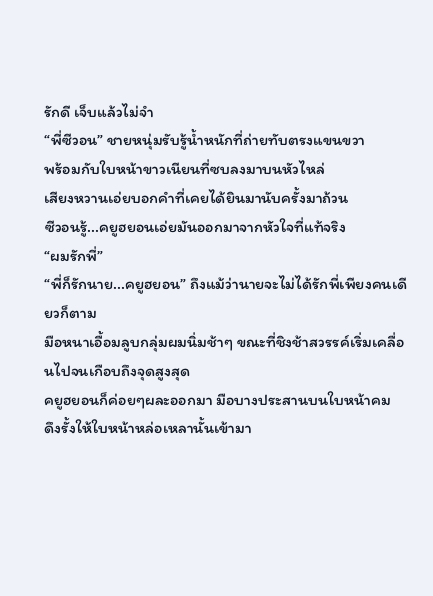รักดี เจ็บแล้วไม่จำ
“พี่ซีวอน” ชายหนุ่มรับรู้น้ำหนักที่ถ่ายทับตรงแขนขวา
พร้อมกับใบหน้าขาวเนียนที่ซบลงมาบนหัวไหล่
เสียงหวานเอ่ยบอกคำที่เคยได้ยินมานับครั้งมาถ้วน
ซีวอนรู้...คยูฮยอนเอ่ยมันออกมาจากหัวใจที่แท้จริง
“ผมรักพี่”
“พี่ก็รักนาย...คยูฮยอน” ถึงแม้ว่านายจะไม่ได้รักพี่เพียงคนเดียวก็ตาม
มือหนาเอื้อมลูบกลุ่มผมนิ่มช้าๆ ขณะที่ชิงช้าสวรรค์เริ่มเคลื่อนไปจนเกือบถึงจุดสูงสุด
คยูฮยอนก็ค่อยๆผละออกมา มือบางประสานบนใบหน้าคม
ดึงรั้งให้ใบหน้าหล่อเหลานั้นเข้ามา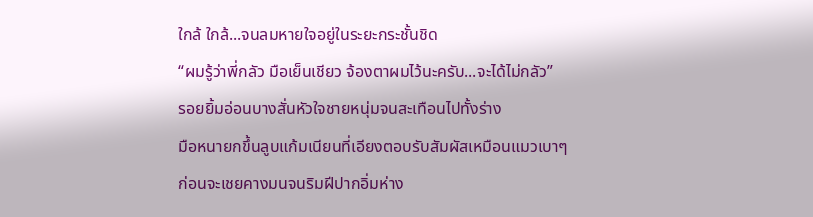ใกล้ ใกล้...จนลมหายใจอยู่ในระยะกระชั้นชิด
“ผมรู้ว่าพี่กลัว มือเย็นเชียว จ้องตาผมไว้นะครับ...จะได้ไม่กลัว”
รอยยิ้มอ่อนบางสั่นหัวใจชายหนุ่มจนสะเทือนไปทั้งร่าง
มือหนายกขึ้นลูบแก้มเนียนที่เอียงตอบรับสัมผัสเหมือนแมวเบาๆ
ก่อนจะเชยคางมนจนริมฝีปากอิ่มห่าง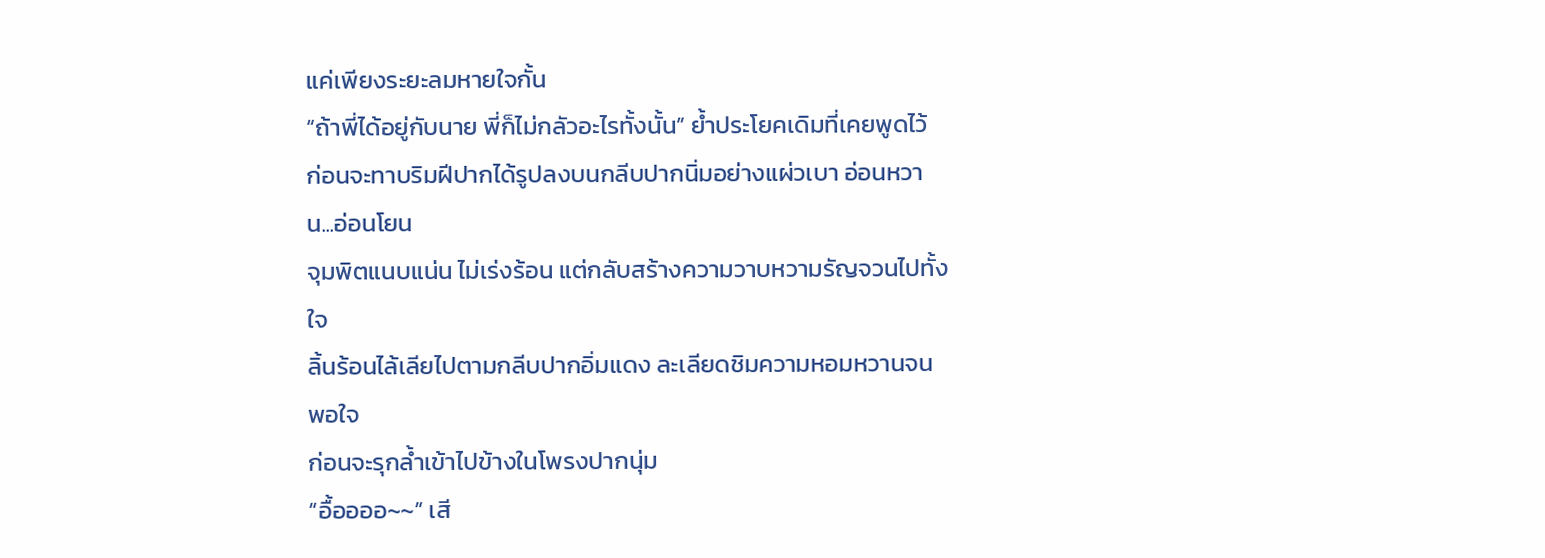แค่เพียงระยะลมหายใจกั้น
“ถ้าพี่ได้อยู่กับนาย พี่ก็ไม่กลัวอะไรทั้งนั้น” ย้ำประโยคเดิมที่เคยพูดไว้
ก่อนจะทาบริมฝีปากได้รูปลงบนกลีบปากนิ่มอย่างแผ่วเบา อ่อนหวาน...อ่อนโยน
จุมพิตแนบแน่น ไม่เร่งร้อน แต่กลับสร้างความวาบหวามรัญจวนไปทั้งใจ
ลิ้นร้อนไล้เลียไปตามกลีบปากอิ่มแดง ละเลียดชิมความหอมหวานจนพอใจ
ก่อนจะรุกล้ำเข้าไปข้างในโพรงปากนุ่ม
“อื้ออออ~~” เสี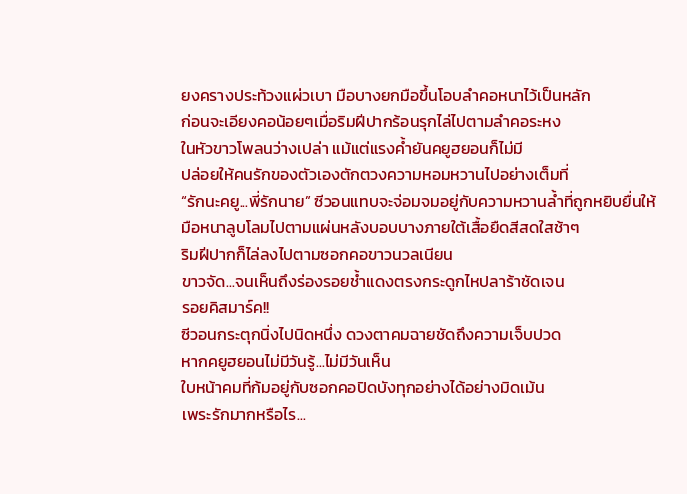ยงครางประท้วงแผ่วเบา มือบางยกมือขึ้นโอบลำคอหนาไว้เป็นหลัก
ก่อนจะเอียงคอน้อยๆเมื่อริมฝีปากร้อนรุกไล่ไปตามลำคอระหง
ในหัวขาวโพลนว่างเปล่า แม้แต่แรงค้ำยันคยูฮยอนก็ไม่มี
ปล่อยให้คนรักของตัวเองตักตวงความหอมหวานไปอย่างเต็มที่
“รักนะคยู...พี่รักนาย” ซีวอนแทบจะจ่อมจมอยู่กับความหวานล้ำที่ถูกหยิบยื่นให้
มือหนาลูบโลมไปตามแผ่นหลังบอบบางภายใต้เสื้อยืดสีสดใสช้าๆ
ริมฝีปากก็ไล่ลงไปตามซอกคอขาวนวลเนียน
ขาวจัด...จนเห็นถึงร่องรอยช้ำแดงตรงกระดูกไหปลาร้าชัดเจน
รอยคิสมาร์ค!!
ซีวอนกระตุกนิ่งไปนิดหนึ่ง ดวงตาคมฉายชัดถึงความเจ็บปวด
หากคยูฮยอนไม่มีวันรู้...ไม่มีวันเห็น
ใบหน้าคมที่ก้มอยู่กับซอกคอปิดบังทุกอย่างได้อย่างมิดเม้น
เพระรักมากหรือไร...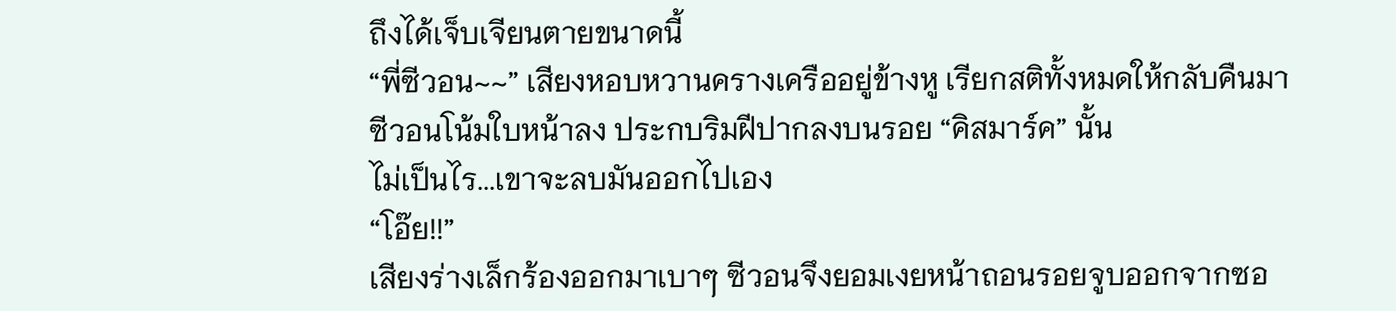ถึงได้เจ็บเจียนตายขนาดนี้
“พี่ซีวอน~~” เสียงหอบหวานครางเครืออยู่ข้างหู เรียกสติทั้งหมดให้กลับคืนมา
ซีวอนโน้มใบหน้าลง ประกบริมฝีปากลงบนรอย “คิสมาร์ค” นั้น
ไม่เป็นไร...เขาจะลบมันออกไปเอง
“โอ๊ย!!”
เสียงร่างเล็กร้องออกมาเบาๆ ซีวอนจึงยอมเงยหน้าถอนรอยจูบออกจากซอ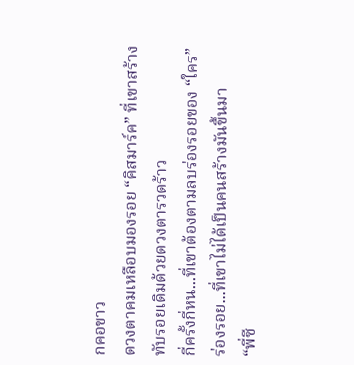กคอขาว
ดวงตาคมเหลือบมองรอย “คิสมาร์ค” ที่เขาสร้างทับรอยเดิมด้วยดวงตารวดร้าว
กี่ครั้งกี่หน...ที่เขาต้องตามลบร่องรอยของ “ใคร”
ร่องรอย...ที่เขาไม่ได้เป็นคนสร้างมันขึ้นมา
“พี่ซี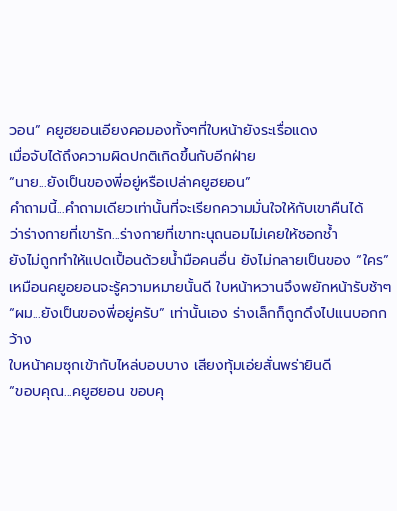วอน” คยูฮยอนเอียงคอมองทั้งๆที่ใบหน้ายังระเรื่อแดง
เมื่อจับได้ถึงความผิดปกติเกิดขึ้นกับอีกฝ่าย
“นาย...ยังเป็นของพี่อยู่หรือเปล่าคยูฮยอน”
คำถามนี้...คำถามเดียวเท่านั้นที่จะเรียกความมั่นใจให้กับเขาคืนได้
ว่าร่างกายที่เขารัก...ร่างกายที่เขาทะนุถนอมไม่เคยให้ชอกช้ำ
ยังไม่ถูกทำให้แปดเปื้อนด้วยน้ำมือคนอื่น ยังไม่กลายเป็นของ “ใคร”
เหมือนคยูอยอนจะรู้ความหมายนั้นดี ใบหน้าหวานจึงพยักหน้ารับช้าๆ
“ผม...ยังเป็นของพี่อยู่ครับ” เท่านั้นเอง ร่างเล็กก็ถูกดึงไปแนบอกกว้าง
ใบหน้าคมซุกเข้ากับไหล่บอบบาง เสียงทุ้มเอ่ยสั่นพร่ายินดี
“ขอบคุณ...คยูฮยอน ขอบคุ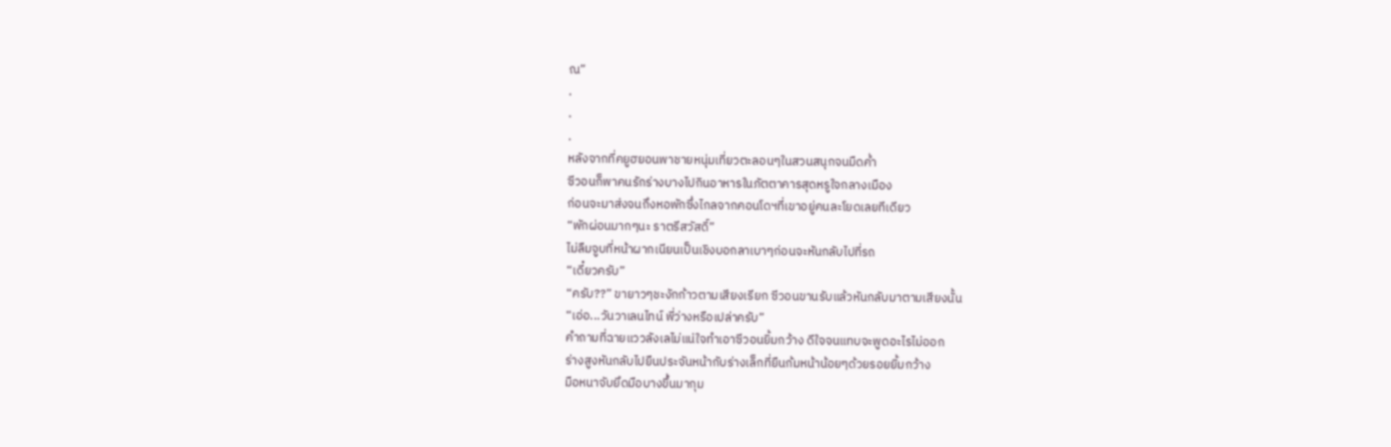ณ”
.
.
.
หลังจากที่คยูฮยอนพาชายหนุ่มเที่ยวตะลอนๆในสวนสนุกจนมืดค่ำ
ซีวอนก็พาคนรักร่างบางไปกินอาหารในภัตตาคารสุดหรูใจกลางเมือง
ก่อนจะมาส่งจนถึงหอพักซึ่งไกลจากคอนโดฯที่เขาอยู่คนละโยดเลยทีเดียว
“พักผ่อนมากๆนะ ราตรีสวัสดิ์”
ไม่ลืมจูบที่หน้าผากเนียนเป็นเชิงบอกลาเบาๆก่อนจะหันกลับไปที่รถ
“เดี๋ยวครับ”
“ครับ??” ขายาวๆชะงักก้าวตามเสียงเรียก ซีวอนขานรับแล้วหันกลับมาตามเสียงนั้น
“เอ่อ...วันวาเลนไทน์ พี่ว่างหรือเปล่าครับ”
คำถามที่ฉายแววลังเลไม่แน่ใจทำเอาซีวอนยิ้มกว้าง ดีใจจนแทบจะพูดอะไรไม่ออก
ร่างสูงหันกลับไปยืนประจันหน้ากับร่างเล็กที่ยืนก้มหน้าน้อยๆด้วยรอยยิ้มกว้าง
มือหนาจับยึดมือบางขึ้นมากุม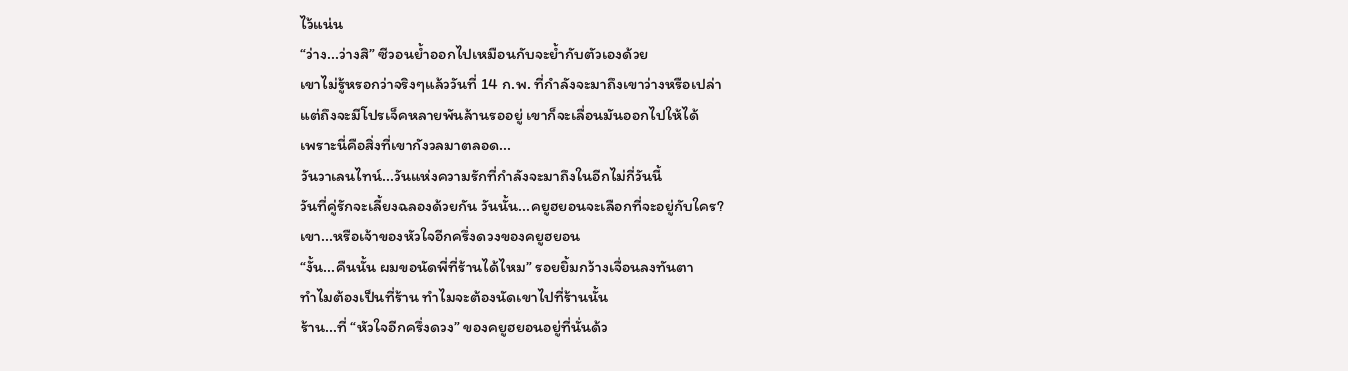ไว้แน่น
“ว่าง...ว่างสิ” ซีวอนย้ำออกไปเหมือนกับจะย้ำกับตัวเองด้วย
เขาไม่รู้หรอกว่าจริงๆแล้ววันที่ 14 ก.พ. ที่กำลังจะมาถึงเขาว่างหรือเปล่า
แต่ถึงจะมีโปรเจ็คหลายพันล้านรออยู่ เขาก็จะเลื่อนมันออกไปให้ได้
เพราะนี่คือสิ่งที่เขากังวลมาตลอด...
วันวาเลนไทน์...วันแห่งความรักที่กำลังจะมาถึงในอีกไม่กี่วันนี้
วันที่คู่รักจะเลี้ยงฉลองด้วยกัน วันนั้น...คยูฮยอนจะเลือกที่จะอยู่กับใคร?
เขา...หรือเจ้าของหัวใจอีกครึ่งดวงของคยูฮยอน
“งั้น...คืนนั้น ผมขอนัดพี่ที่ร้านได้ไหม” รอยยิ้มกว้างเจื่อนลงทันตา
ทำไมต้องเป็นที่ร้าน ทำไมจะต้องนัดเขาไปที่ร้านนั้น
ร้าน...ที่ “หัวใจอีกครึ่งดวง” ของคยูฮยอนอยู่ที่นั่นด้ว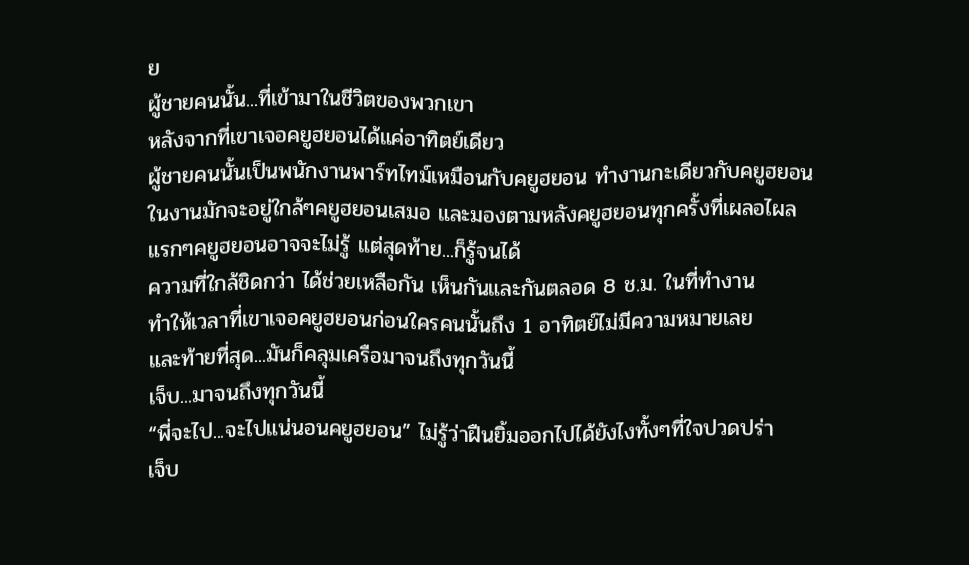ย
ผู้ชายคนนั้น...ที่เข้ามาในชีวิตของพวกเขา
หลังจากที่เขาเจอคยูฮยอนได้แค่อาทิตย์เดียว
ผู้ชายคนนั้นเป็นพนักงานพาร์ทไทม์เหมือนกับคยูฮยอน ทำงานกะเดียวกับคยูฮยอน
ในงานมักจะอยู่ใกล้ๆคยูฮยอนเสมอ และมองตามหลังคยูฮยอนทุกครั้งที่เผลอไผล
แรกๆคยูฮยอนอาจจะไม่รู้ แต่สุดท้าย...ก็รู้จนได้
ความที่ใกล้ชิดกว่า ได้ช่วยเหลือกัน เห็นกันและกันตลอด 8 ช.ม. ในที่ทำงาน
ทำให้เวลาที่เขาเจอคยูฮยอนก่อนใครคนนั้นถึง 1 อาทิตย์ไม่มีความหมายเลย
และท้ายที่สุด...มันก็คลุมเครือมาจนถึงทุกวันนี้
เจ็บ...มาจนถึงทุกวันนี้
“พี่จะไป...จะไปแน่นอนคยูฮยอน” ไม่รู้ว่าฝืนยิ้มออกไปได้ยังไงทั้งๆที่ใจปวดปร่า
เจ็บ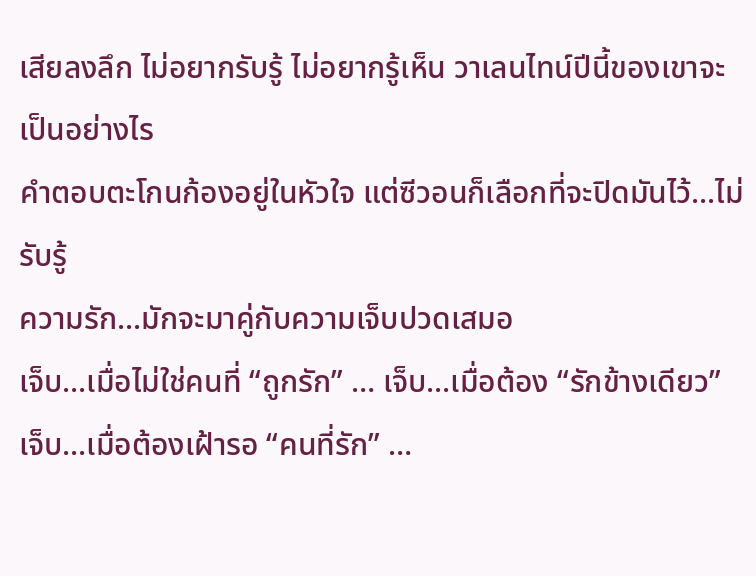เสียลงลึก ไม่อยากรับรู้ ไม่อยากรู้เห็น วาเลนไทน์ปีนี้ของเขาจะเป็นอย่างไร
คำตอบตะโกนก้องอยู่ในหัวใจ แต่ซีวอนก็เลือกที่จะปิดมันไว้...ไม่รับรู้
ความรัก...มักจะมาคู่กับความเจ็บปวดเสมอ
เจ็บ...เมื่อไม่ใช่คนที่ “ถูกรัก” … เจ็บ...เมื่อต้อง “รักข้างเดียว”
เจ็บ...เมื่อต้องเฝ้ารอ “คนที่รัก” …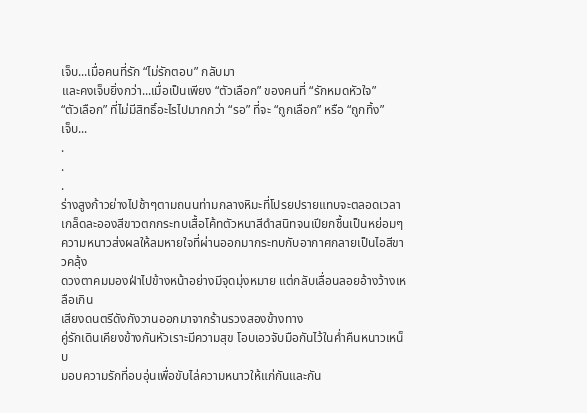เจ็บ...เมื่อคนที่รัก “ไม่รักตอบ” กลับมา
และคงเจ็บยิ่งกว่า...เมื่อเป็นเพียง “ตัวเลือก” ของคนที่ “รักหมดหัวใจ”
“ตัวเลือก” ที่ไม่มีสิทธิ์อะไรไปมากกว่า “รอ” ที่จะ “ถูกเลือก” หรือ “ถูกทิ้ง”
เจ็บ...
.
.
.
ร่างสูงก้าวย่างไปช้าๆตามถนนท่ามกลางหิมะที่โปรยปรายแทบจะตลอดเวลา
เกล็ดละอองสีขาวตกกระทบเสื้อโค้ทตัวหนาสีดำสนิทจนเปียกชื้นเป็นหย่อมๆ
ความหนาวส่งผลให้ลมหายใจที่ผ่านออกมากระทบกับอากาศกลายเป็นไอสีขาวคลุ้ง
ดวงตาคมมองฝ่าไปข้างหน้าอย่างมีจุดมุ่งหมาย แต่กลับเลื่อนลอยอ้างว้างเหลือเกิน
เสียงดนตรีดังกังวานออกมาจากร้านรวงสองข้างทาง
คู่รักเดินเคียงข้างกันหัวเราะมีความสุข โอบเอวจับมือกันไว้ในค่ำคืนหนาวเหน็บ
มอบความรักที่อบอุ่นเพื่อขับไล่ความหนาวให้แก่กันและกัน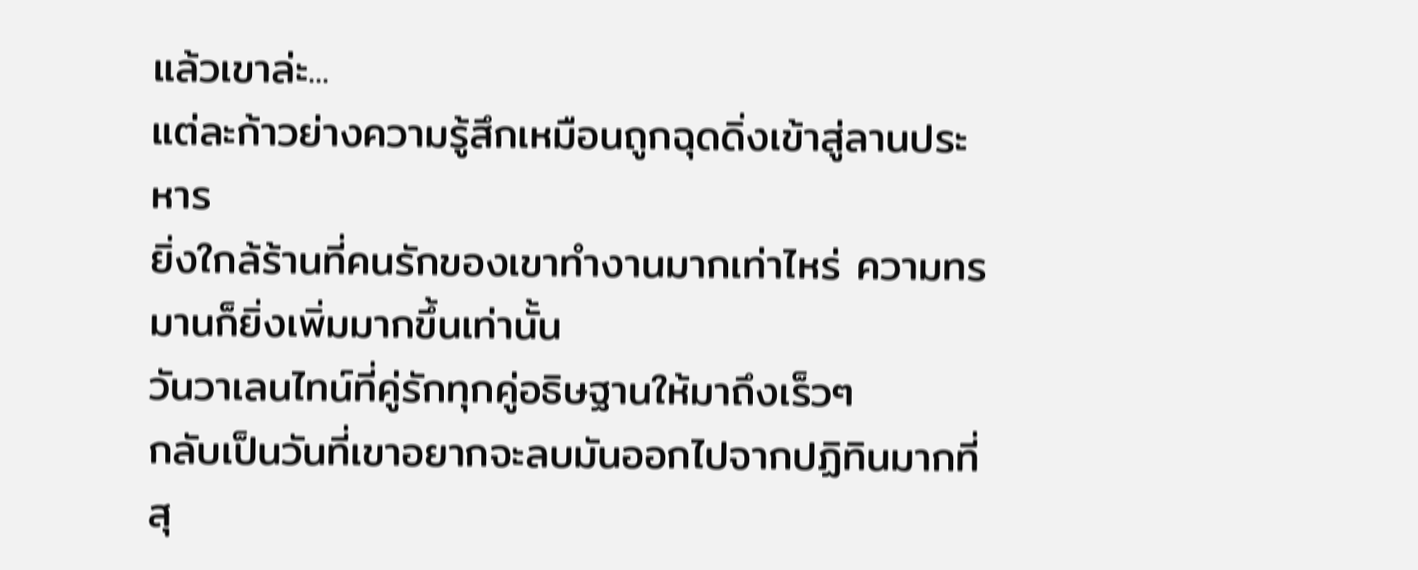แล้วเขาล่ะ...
แต่ละก้าวย่างความรู้สึกเหมือนถูกฉุดดิ่งเข้าสู่ลานประหาร
ยิ่งใกล้ร้านที่คนรักของเขาทำงานมากเท่าไหร่ ความทรมานก็ยิ่งเพิ่มมากขึ้นเท่านั้น
วันวาเลนไทน์ที่คู่รักทุกคู่อธิษฐานให้มาถึงเร็วๆ
กลับเป็นวันที่เขาอยากจะลบมันออกไปจากปฏิทินมากที่สุ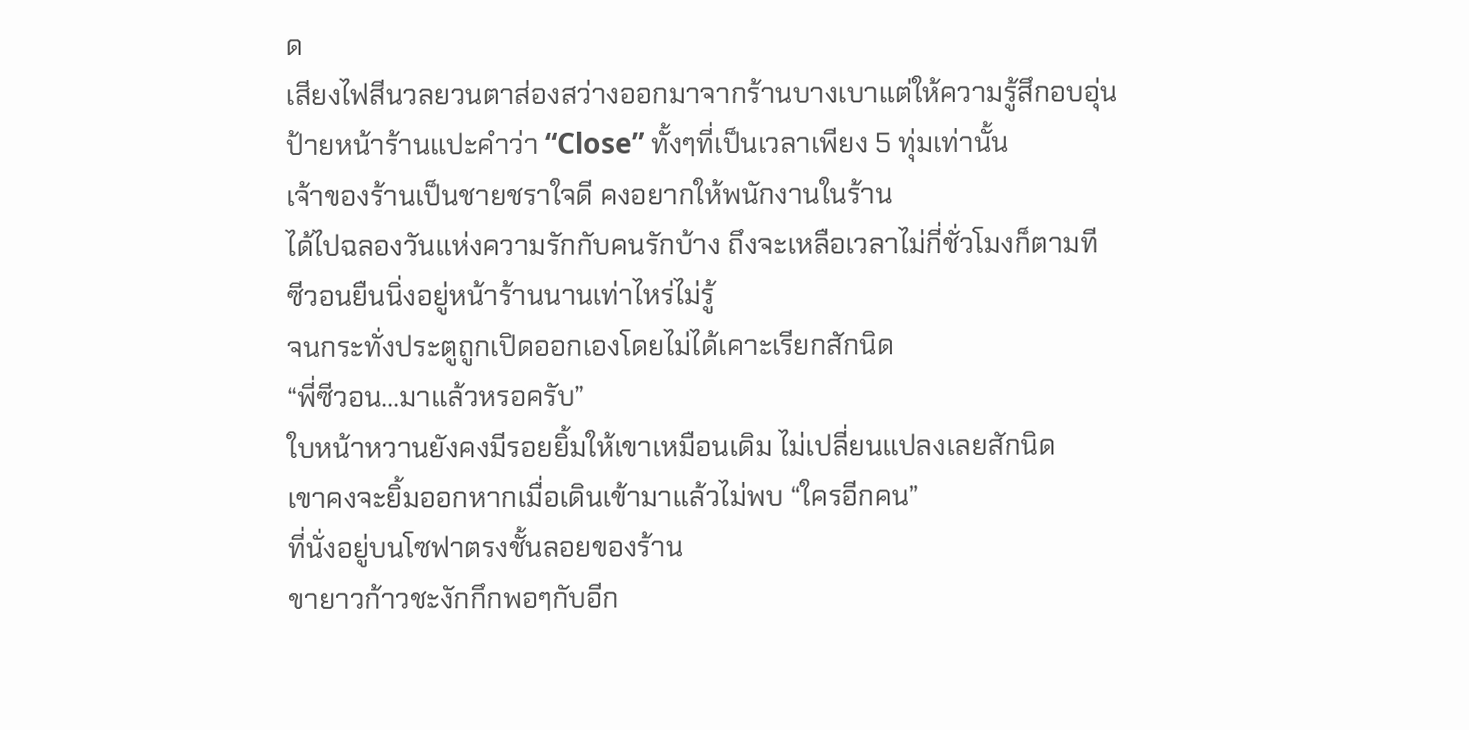ด
เสียงไฟสีนวลยวนตาส่องสว่างออกมาจากร้านบางเบาแต่ให้ความรู้สึกอบอุ่น
ป้ายหน้าร้านแปะคำว่า “Close” ทั้งๆที่เป็นเวลาเพียง 5 ทุ่มเท่านั้น
เจ้าของร้านเป็นชายชราใจดี คงอยากให้พนักงานในร้าน
ได้ไปฉลองวันแห่งความรักกับคนรักบ้าง ถึงจะเหลือเวลาไม่กี่ชั่วโมงก็ตามที
ซีวอนยืนนิ่งอยู่หน้าร้านนานเท่าไหร่ไม่รู้
จนกระทั่งประตูถูกเปิดออกเองโดยไม่ได้เคาะเรียกสักนิด
“พี่ซีวอน...มาแล้วหรอครับ”
ใบหน้าหวานยังคงมีรอยยิ้มให้เขาเหมือนเดิม ไม่เปลี่ยนแปลงเลยสักนิด
เขาคงจะยิ้มออกหากเมื่อเดินเข้ามาแล้วไม่พบ “ใครอีกคน”
ที่นั่งอยู่บนโซฟาตรงชั้นลอยของร้าน
ขายาวก้าวชะงักกึกพอๆกับอีก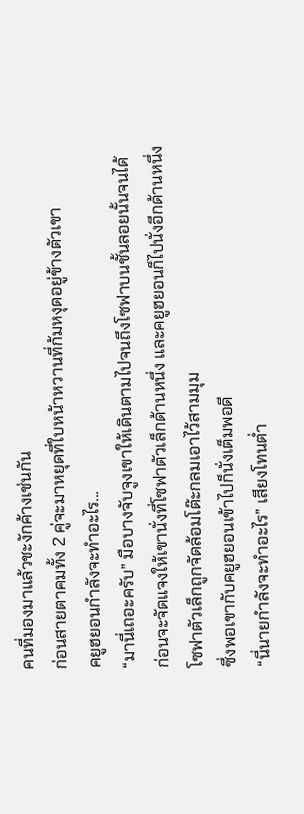คนที่มองมาแล้วชะงักค้างเช่นกัน
ก่อนสายตาคมทั้ง 2 คู่จะมาหยุดที่ใบหน้าหวานที่ก้มหงุดอยู่ข้างตัวเขา
คยูฮยอนกำลังจะทำอะไร...
“มานี่เถอะครับ” มือบางจับจูงเขาให้เดินตามไปจนถึงโซฟาบนชั้นลอยนั้นจนได้
ก่อนจะจัดแจงให้เขานั่งที่โซฟาตัวเล็กด้านหนึ่ง และคยูฮยอนก็ไปนั่งอีกด้านหนึ่ง
โซฟาตัวเล็กถูกจัดล้อมโต๊ะกลมเอาไว้สามมุม
ซึ่งพอเขากับคยูฮยอนเข้าไปก็นั่งเต็มพอดี
“นี่นายกำลังจะทำอะไร” เสียงโทนต่ำ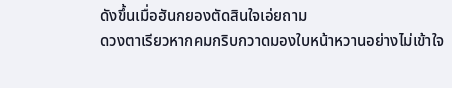ดังขึ้นเมื่อฮันกยองตัดสินใจเอ่ยถาม
ดวงตาเรียวหากคมกริบกวาดมองใบหน้าหวานอย่างไม่เข้าใจ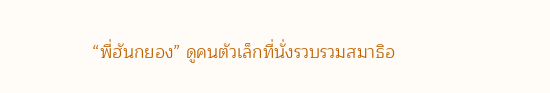“พี่ฮันกยอง” ดูคนตัวเล็กที่นั่งรวบรวมสมาธิอ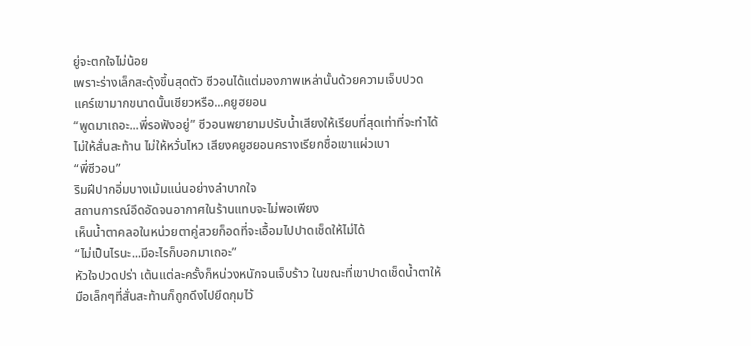ยู่จะตกใจไม่น้อย
เพราะร่างเล็กสะดุ้งขึ้นสุดตัว ซีวอนได้แต่มองภาพเหล่านั้นด้วยความเจ็บปวด
แคร์เขามากขนาดนั้นเชียวหรือ...คยูฮยอน
“พูดมาเถอะ...พี่รอฟังอยู่” ซีวอนพยายามปรับน้ำเสียงให้เรียบที่สุดเท่าที่จะทำได้
ไม่ให้สั่นสะท้าน ไม่ให้หวั่นไหว เสียงคยูฮยอนครางเรียกชื่อเขาแผ่วเบา
“พี่ซีวอน”
ริมฝีปากอิ่มบางเม้มแน่นอย่างลำบากใจ
สถานการณ์อึดอัดจนอากาศในร้านแทบจะไม่พอเพียง
เห็นน้ำตาคลอในหน่วยตาคู่สวยก็อดที่จะเอื้อมไปปาดเช็ดให้ไม่ได้
“ไม่เป็นไรนะ...มีอะไรก็บอกมาเถอะ”
หัวใจปวดปร่า เต้นแต่ละครั้งก็หน่วงหนักจนเจ็บร้าว ในขณะที่เขาปาดเช็ดน้ำตาให้
มือเล็กๆที่สั่นสะท้านก็ถูกดึงไปยึดกุมไว้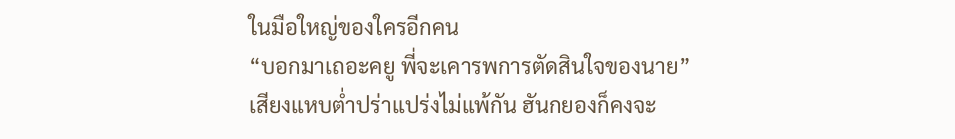ในมือใหญ่ของใครอีกคน
“บอกมาเถอะคยู พี่จะเคารพการตัดสินใจของนาย”
เสียงแหบต่ำปร่าแปร่งไม่แพ้กัน ฮันกยองก็คงจะ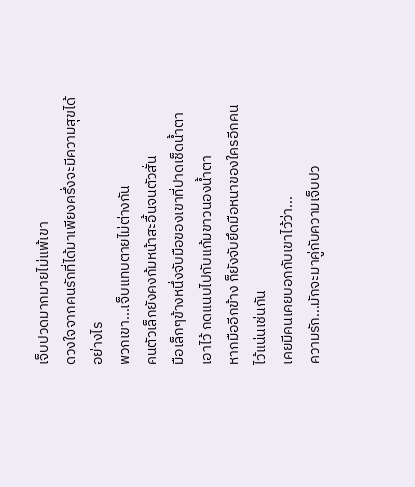เจ็บปวดมากมายไม่แพ้เขา
ดวงใจจากคนรักที่ได้มาเพียงครึ่งจะมีความสุขได้อย่างไร
พวกเขา...เจ็บแทบตายไม่ต่างกัน
คนตัวเล็กยังคงก้มหน้าสะอื้นจนตัวสั่น
มือเล็กๆข้างหนึ่งจับมือของเขาที่ปาดเช็ดน้ำตาเอาไว้ กดแนบไปกับแก้มขาวนองน้ำตา
หากมืออีกข้าง ก็ยังจับยึดมือหนาของใครอีกคนไว้แน่นเช่นกัน
เคยมีคนเคยบอกกับเขาไว้ว่า...
ความรัก...มักจะมาคู่กับความเจ็บปว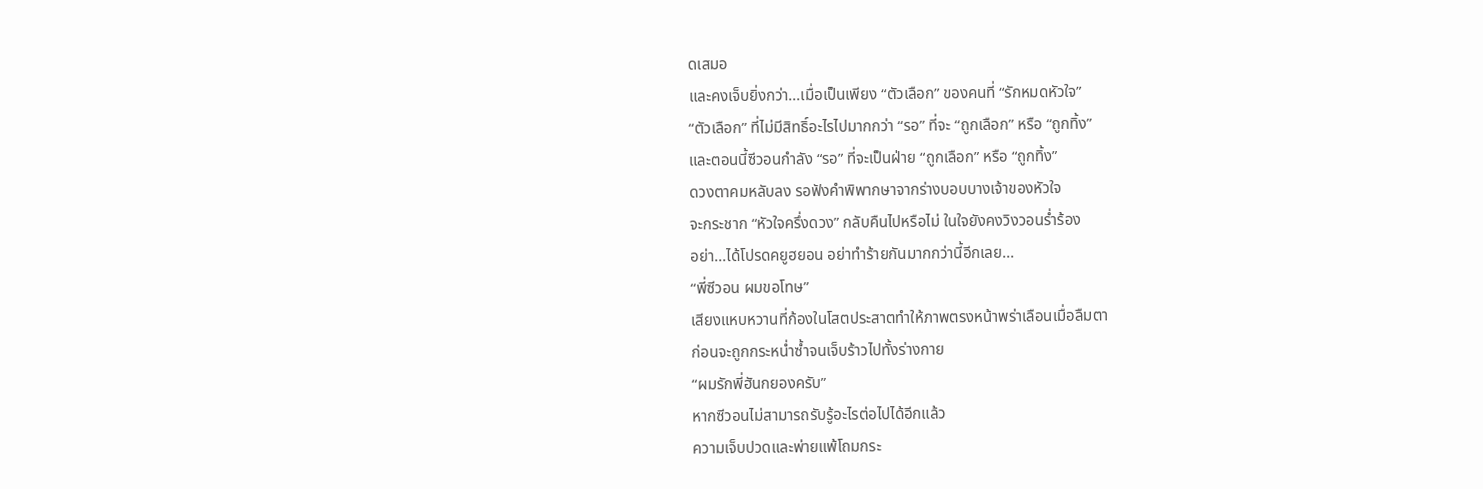ดเสมอ
และคงเจ็บยิ่งกว่า...เมื่อเป็นเพียง “ตัวเลือก” ของคนที่ “รักหมดหัวใจ”
“ตัวเลือก” ที่ไม่มีสิทธิ์อะไรไปมากกว่า “รอ” ที่จะ “ถูกเลือก” หรือ “ถูกทิ้ง”
และตอนนี้ซีวอนกำลัง “รอ” ที่จะเป็นฝ่าย “ถูกเลือก” หรือ “ถูกทิ้ง”
ดวงตาคมหลับลง รอฟังคำพิพากษาจากร่างบอบบางเจ้าของหัวใจ
จะกระชาก “หัวใจครึ่งดวง” กลับคืนไปหรือไม่ ในใจยังคงวิงวอนร่ำร้อง
อย่า...ได้โปรดคยูฮยอน อย่าทำร้ายกันมากกว่านี้อีกเลย...
“พี่ซีวอน ผมขอโทษ”
เสียงแหบหวานที่ก้องในโสตประสาตทำให้ภาพตรงหน้าพร่าเลือนเมื่อลืมตา
ก่อนจะถูกกระหน่ำซ้ำจนเจ็บร้าวไปทั้งร่างกาย
“ผมรักพี่ฮันกยองครับ”
หากซีวอนไม่สามารถรับรู้อะไรต่อไปได้อีกแล้ว
ความเจ็บปวดและพ่ายแพ้โถมกระ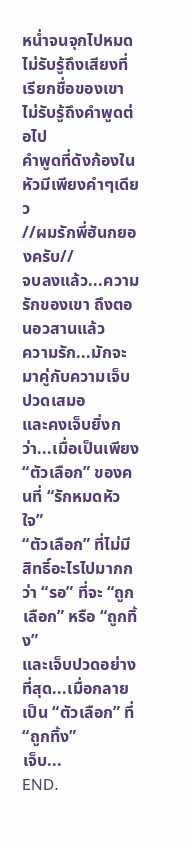หน่ำจนจุกไปหมด
ไม่รับรู้ถึงเสียงที่เรียกชื่อของเขา ไม่รับรู้ถึงคำพูดต่อไป
คำพูดที่ดังก้องในหัวมีเพียงคำๆเดียว
//ผมรักพี่ฮันกยองครับ//
จบลงแล้ว...ความรักของเขา ถึงตอนอวสานแล้ว
ความรัก...มักจะมาคู่กับความเจ็บปวดเสมอ
และคงเจ็บยิ่งกว่า...เมื่อเป็นเพียง “ตัวเลือก” ของคนที่ “รักหมดหัวใจ”
“ตัวเลือก” ที่ไม่มีสิทธิ์อะไรไปมากกว่า “รอ” ที่จะ “ถูกเลือก” หรือ “ถูกทิ้ง”
และเจ็บปวดอย่างที่สุด...เมื่อกลายเป็น “ตัวเลือก” ที่ “ถูกทิ้ง”
เจ็บ...
END.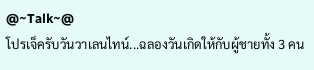@~Talk~@
โปรเจ็ครับวันวาเลนไทน์...ฉลองวันเกิดให้กับผู้ชายทั้ง 3 คน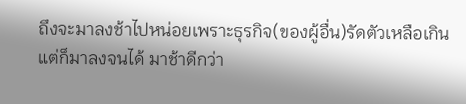ถึงจะมาลงช้าไปหน่อยเพราะธุรกิจ(ของผู้อื่น)รัดตัวเหลือเกิน
แต่ก็มาลงจนได้ มาช้าดีกว่า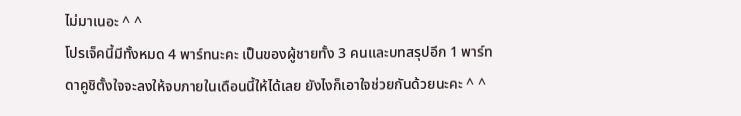ไม่มาเนอะ ^ ^
โปรเจ็คนี้มีทั้งหมด 4 พาร์ทนะคะ เป็นของผู้ชายทั้ง 3 คนและบทสรุปอีก 1 พาร์ท
ดาคูชิตั้งใจจะลงให้จบภายในเดือนนี้ให้ได้เลย ยังไงก็เอาใจช่วยกันด้วยนะคะ ^ ^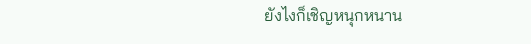ยังไงก็เชิญหนุกหนาน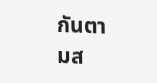กันตามส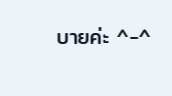บายค่ะ ^-^